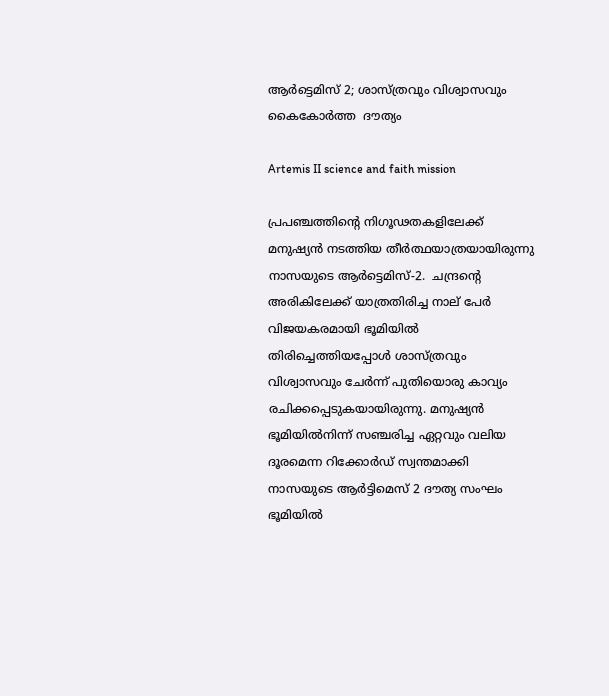ആര്‍ട്ടെമിസ് 2; ശാസ്ത്രവും വിശ്വാസവും കൈകോര്‍ത്ത  ദൗത്യം

Artemis II science and faith mission

പ്രപഞ്ചത്തിന്റെ നിഗൂഢതകളിലേക്ക് മനുഷ്യന്‍ നടത്തിയ തീര്‍ത്ഥയാത്രയായിരുന്നു നാസയുടെ ആര്‍ട്ടെമിസ്-2.  ചന്ദ്രന്റെ അരികിലേക്ക് യാത്രതിരിച്ച നാല് പേര്‍ വിജയകരമായി ഭൂമിയില്‍ തിരിച്ചെത്തിയപ്പോള്‍ ശാസ്ത്രവും വിശ്വാസവും ചേര്‍ന്ന് പുതിയൊരു കാവ്യം രചിക്കപ്പെടുകയായിരുന്നു. മനുഷ്യന്‍ ഭൂമിയില്‍നിന്ന് സഞ്ചരിച്ച ഏറ്റവും വലിയ ദൂരമെന്ന റിക്കോര്‍ഡ് സ്വന്തമാക്കി നാസയുടെ ആര്‍ട്ടിമെസ് 2 ദൗത്യ സംഘം ഭൂമിയില്‍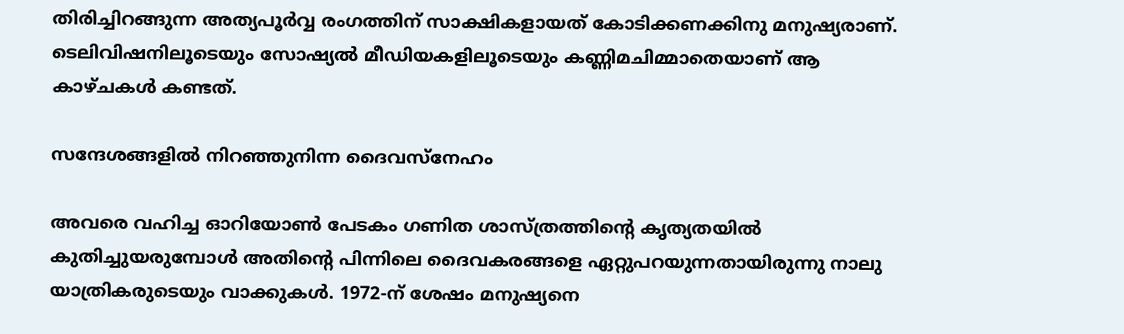തിരിച്ചിറങ്ങുന്ന അത്യപൂര്‍വ്വ രംഗത്തിന് സാക്ഷികളായത് കോടിക്കണക്കിനു മനുഷ്യരാണ്. ടെലിവിഷനിലൂടെയും സോഷ്യല്‍ മീഡിയകളിലൂടെയും കണ്ണിമചിമ്മാതെയാണ് ആ കാഴ്ചകള്‍ കണ്ടത്.

സന്ദേശങ്ങളില്‍ നിറഞ്ഞുനിന്ന ദൈവസ്‌നേഹം

അവരെ വഹിച്ച ഓറിയോണ്‍ പേടകം ഗണിത ശാസ്ത്രത്തിന്റെ കൃത്യതയില്‍ കുതിച്ചുയരുമ്പോള്‍ അതിന്റെ പിന്നിലെ ദൈവകരങ്ങളെ ഏറ്റുപറയുന്നതായിരുന്നു നാലു യാത്രികരുടെയും വാക്കുകള്‍. 1972-ന് ശേഷം മനുഷ്യനെ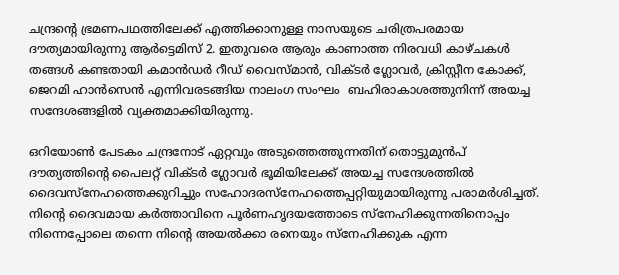ചന്ദ്രന്റെ ഭ്രമണപഥത്തിലേക്ക് എത്തിക്കാനുള്ള നാസയുടെ ചരിത്രപരമായ ദൗത്യമായിരുന്നു ആര്‍ട്ടെമിസ് 2. ഇതുവരെ ആരും കാണാത്ത നിരവധി കാഴ്ചകള്‍ തങ്ങള്‍ കണ്ടതായി കമാന്‍ഡര്‍ റീഡ് വൈസ്മാന്‍, വിക്ടര്‍ ഗ്ലോവര്‍, ക്രിസ്റ്റീന കോക്ക്, ജെറമി ഹാന്‍സെന്‍ എന്നിവരടങ്ങിയ നാലംഗ സംഘം  ബഹിരാകാശത്തുനിന്ന് അയച്ച സന്ദേശങ്ങളില്‍ വ്യക്തമാക്കിയിരുന്നു.

ഒറിയോണ്‍ പേടകം ചന്ദ്രനോട് ഏറ്റവും അടുത്തെത്തുന്നതിന് തൊട്ടുമുന്‍പ് ദൗത്യത്തിന്റെ പൈലറ്റ് വിക്ടര്‍ ഗ്ലോവര്‍ ഭൂമിയിലേക്ക് അയച്ച സന്ദേശത്തില്‍ ദൈവസ്‌നേഹത്തെക്കുറിച്ചും സഹോദരസ്‌നേഹത്തെപ്പറ്റിയുമായിരുന്നു പരാമര്‍ശിച്ചത്. നിന്റെ ദൈവമായ കര്‍ത്താവിനെ പൂര്‍ണഹൃദയത്തോടെ സ്‌നേഹിക്കുന്നതിനൊപ്പം നിന്നെപ്പോലെ തന്നെ നിന്റെ അയല്‍ക്കാ രനെയും സ്നേഹിക്കുക എന്ന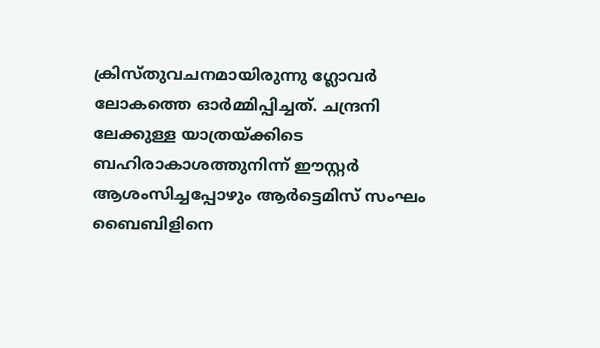ക്രിസ്തുവചനമായിരുന്നു ഗ്ലോവര്‍ ലോകത്തെ ഓര്‍മ്മിപ്പിച്ചത്. ചന്ദ്രനി ലേക്കുള്ള യാത്രയ്ക്കിടെ ബഹിരാകാശത്തുനിന്ന് ഈസ്റ്റര്‍ ആശംസിച്ചപ്പോഴും ആര്‍ട്ടെമിസ് സംഘം ബൈബിളിനെ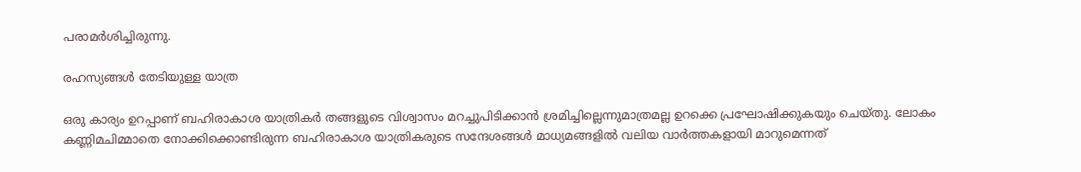പരാമര്‍ശിച്ചിരുന്നു.

രഹസ്യങ്ങള്‍ തേടിയുള്ള യാത്ര

ഒരു കാര്യം ഉറപ്പാണ് ബഹിരാകാശ യാത്രികര്‍ തങ്ങളുടെ വിശ്വാസം മറച്ചുപിടിക്കാന്‍ ശ്രമിച്ചില്ലെന്നുമാത്രമല്ല ഉറക്കെ പ്രഘോഷിക്കുകയും ചെയ്തു. ലോകം കണ്ണിമചിമ്മാതെ നോക്കിക്കൊണ്ടിരുന്ന ബഹിരാകാശ യാത്രികരുടെ സന്ദേശങ്ങള്‍ മാധ്യമങ്ങളില്‍ വലിയ വാര്‍ത്തകളായി മാറുമെന്നത്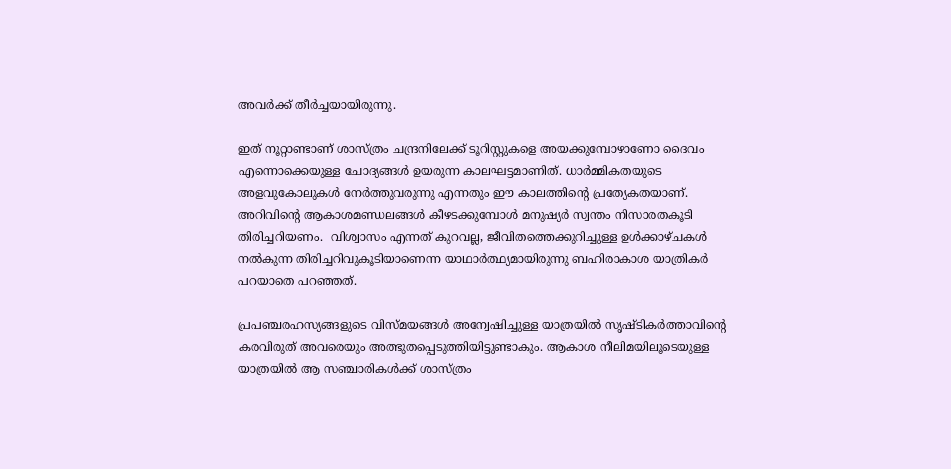അവര്‍ക്ക് തീര്‍ച്ചയായിരുന്നു.

ഇത് നൂറ്റാണ്ടാണ് ശാസ്ത്രം ചന്ദ്രനിലേക്ക് ടൂറിസ്റ്റുകളെ അയക്കുമ്പോഴാണോ ദൈവം എന്നൊക്കെയുള്ള ചോദ്യങ്ങള്‍ ഉയരുന്ന കാലഘട്ടമാണിത്. ധാര്‍മ്മികതയുടെ അളവുകോലുകള്‍ നേര്‍ത്തുവരുന്നു എന്നതും ഈ കാലത്തിന്റെ പ്രത്യേകതയാണ്. അറിവിന്റെ ആകാശമണ്ഡലങ്ങള്‍ കീഴടക്കുമ്പോള്‍ മനുഷ്യര്‍ സ്വന്തം നിസാരതകൂടി തിരിച്ചറിയണം.  വിശ്വാസം എന്നത് കുറവല്ല, ജീവിതത്തെക്കുറിച്ചുള്ള ഉള്‍ക്കാഴ്ചകള്‍ നല്‍കുന്ന തിരിച്ചറിവുകൂടിയാണെന്ന യാഥാര്‍ത്ഥ്യമായിരുന്നു ബഹിരാകാശ യാത്രികര്‍ പറയാതെ പറഞ്ഞത്.

പ്രപഞ്ചരഹസ്യങ്ങളുടെ വിസ്മയങ്ങള്‍ അന്വേഷിച്ചുള്ള യാത്രയില്‍ സൃഷ്ടികര്‍ത്താവിന്റെ കരവിരുത് അവരെയും അത്ഭുതപ്പെടുത്തിയിട്ടുണ്ടാകും. ആകാശ നീലിമയിലൂടെയുള്ള യാത്രയില്‍ ആ സഞ്ചാരികള്‍ക്ക് ശാസ്ത്രം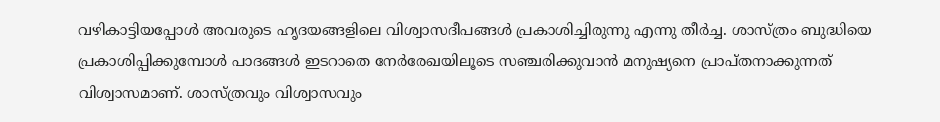വഴികാട്ടിയപ്പോള്‍ അവരുടെ ഹൃദയങ്ങളിലെ വിശ്വാസദീപങ്ങള്‍ പ്രകാശിച്ചിരുന്നു എന്നു തീര്‍ച്ച. ശാസ്ത്രം ബുദ്ധിയെ പ്രകാശിപ്പിക്കുമ്പോള്‍ പാദങ്ങള്‍ ഇടറാതെ നേര്‍രേഖയിലൂടെ സഞ്ചരിക്കുവാന്‍ മനുഷ്യനെ പ്രാപ്തനാക്കുന്നത് വിശ്വാസമാണ്. ശാസ്ത്രവും വിശ്വാസവും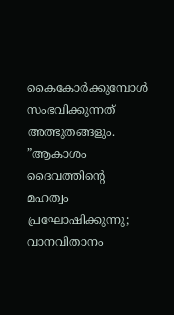കൈകോര്‍ക്കുമ്പോള്‍ സംഭവിക്കുന്നത് അത്ഭുതങ്ങളും. ”ആകാശം ദൈവത്തിന്റെ മഹത്വം പ്രഘോഷിക്കുന്നു; വാനവിതാനം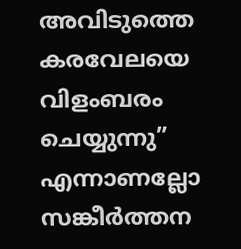അവിടുത്തെ കരവേലയെ വിളംബരം ചെയ്യുന്നു” എന്നാണല്ലോ സങ്കീര്‍ത്തന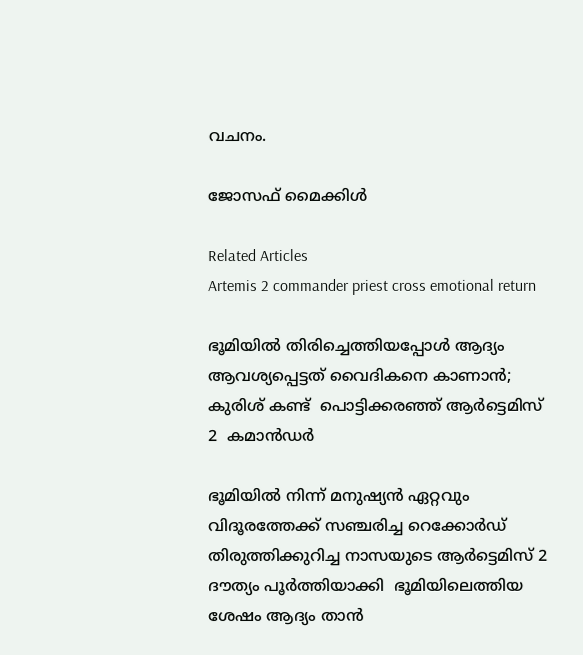വചനം.

ജോസഫ് മൈക്കിള്‍

Related Articles
Artemis 2 commander priest cross emotional return

ഭൂമിയില്‍ തിരിച്ചെത്തിയപ്പോള്‍ ആദ്യം ആവശ്യപ്പെട്ടത് വൈദികനെ കാണാന്‍; കുരിശ് കണ്ട്  പൊട്ടിക്കരഞ്ഞ് ആര്‍ട്ടെമിസ് 2  കമാന്‍ഡര്‍

ഭൂമിയില്‍ നിന്ന് മനുഷ്യന്‍ ഏറ്റവും വിദൂരത്തേക്ക് സഞ്ചരിച്ച റെക്കോര്‍ഡ് തിരുത്തിക്കുറിച്ച നാസയുടെ ആര്‍ട്ടെമിസ് 2 ദൗത്യം പൂര്‍ത്തിയാക്കി  ഭൂമിയിലെത്തിയ ശേഷം ആദ്യം താന്‍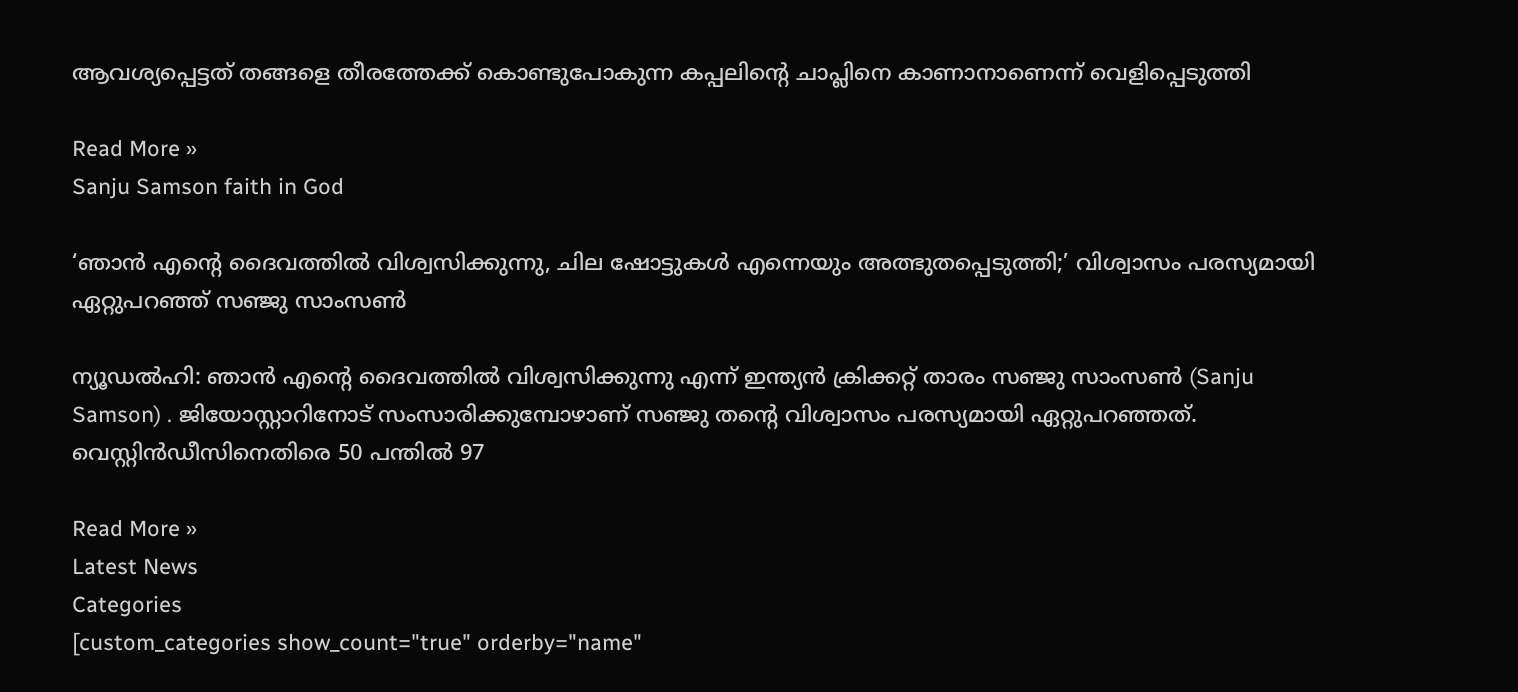ആവശ്യപ്പെട്ടത് തങ്ങളെ തീരത്തേക്ക് കൊണ്ടുപോകുന്ന കപ്പലിന്റെ ചാപ്ലിനെ കാണാനാണെന്ന് വെളിപ്പെടുത്തി

Read More »
Sanju Samson faith in God

‘ഞാന്‍ എന്റെ ദൈവത്തില്‍ വിശ്വസിക്കുന്നു, ചില ഷോട്ടുകള്‍ എന്നെയും അത്ഭുതപ്പെടുത്തി;’ വിശ്വാസം പരസ്യമായി ഏറ്റുപറഞ്ഞ് സഞ്ജു സാംസണ്‍

ന്യൂഡല്‍ഹി: ഞാന്‍ എന്റെ ദൈവത്തില്‍ വിശ്വസിക്കുന്നു എന്ന് ഇന്ത്യന്‍ ക്രിക്കറ്റ് താരം സഞ്ജു സാംസണ്‍ (Sanju Samson) . ജിയോസ്റ്റാറിനോട് സംസാരിക്കുമ്പോഴാണ് സഞ്ജു തന്റെ വിശ്വാസം പരസ്യമായി ഏറ്റുപറഞ്ഞത്. വെസ്റ്റിന്‍ഡീസിനെതിരെ 50 പന്തില്‍ 97

Read More »
Latest News
Categories
[custom_categories show_count="true" orderby="name"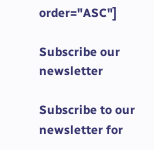order="ASC"]

Subscribe our newsletter

Subscribe to our newsletter for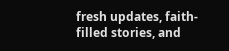fresh updates, faith-filled stories, and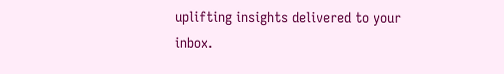uplifting insights delivered to your inbox.